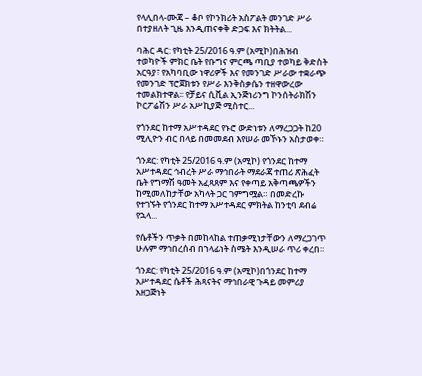የላሊበላ-ሙጃ – ቆቦ የኮንክሪት አስፖልት መንገድ ሥራ በተያዘለት ጊዜ እንዲጠናቀቅ ድጋፍ እና ክትትል...

ባሕር ዳር: የካቲት 25/2016 ዓ.ም (አሚኮ)በሕዝብ ተወካዮች ምክር ቤት የቡግና ምርጫ ጣቢያ ተወካይ ቅድስት አርዓያ፣ የአካባቢው ነዋሪዎች እና የመንገድ ሥራው ተቋራጭ የመንገድ ፕሮጀክቱን የሥራ እንቅስቃሴን ተዘዋውረው ተመልክተዋል፡፡ የቻይና ሲቪል ኢንጅነሪንግ ኮንሰትራክሽን ኮርፖሬሽን ሥራ አሥኪያጅ ሚስተር...

የጎንደር ከተማ አሥተዳደር የኑሮ ውድነቱን ለማረጋጋት ከ20 ሚሊዮን ብር በላይ በመመደብ እየሠራ መኾኑን አስታወቀ።

ጎንደር: የካቲት 25/2016 ዓ.ም (አሚኮ) የጎንደር ከተማ አሥተዳደር ኅብረት ሥራ ማኅበራት ማደራጃ ተጠሪ ጽሕፈት ቤት የግማሽ ዓመት አፈጻጸም እና የቀጣይ አቅጣጫዎችን ከሚመለከታቸው አካላት ጋር ገምግሟል። በመድረኩ የተገኙት የጎንደር ከተማ አሥተዳደር ምክትል ከንቲባ ደብሬ የኋላ...

የሴቶችን ጥቃት በመከላከል ተጠቃሚነታቸውን ለማረጋገጥ ሁሉም ማኅበረሰብ በኀላፊነት ስሜት እንዲሠራ ጥሪ ቀረበ።

ጎንደር: የካቲት 25/2016 ዓ.ም (አሚኮ)በጎንደር ከተማ አሥተዳደር ሴቶች ሕጻናትና ማኅበራዊ ጉዳይ መምሪያ አዘጋጅነት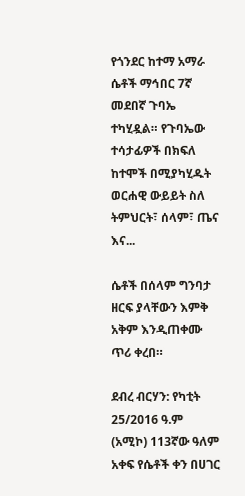የጎንደር ከተማ አማራ ሴቶች ማኅበር 7ኛ መደበኛ ጉባኤ ተካሂዷል። የጉባኤው ተሳታፊዎች በክፍለ ከተሞች በሚያካሂዱት ወርሐዊ ውይይት ስለ ትምህርት፣ ሰላም፣ ጤና እና...

ሴቶች በሰላም ግንባታ ዘርፍ ያላቸውን እምቅ አቅም እንዲጠቀሙ ጥሪ ቀረበ።

ደብረ ብርሃን: የካቲት 25/2016 ዓ.ም (አሚኮ) 113ኛው ዓለም አቀፍ የሴቶች ቀን በሀገር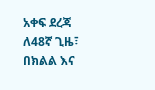አቀፍ ደረጃ ለ48ኛ ጊዜ፣ በክልል እና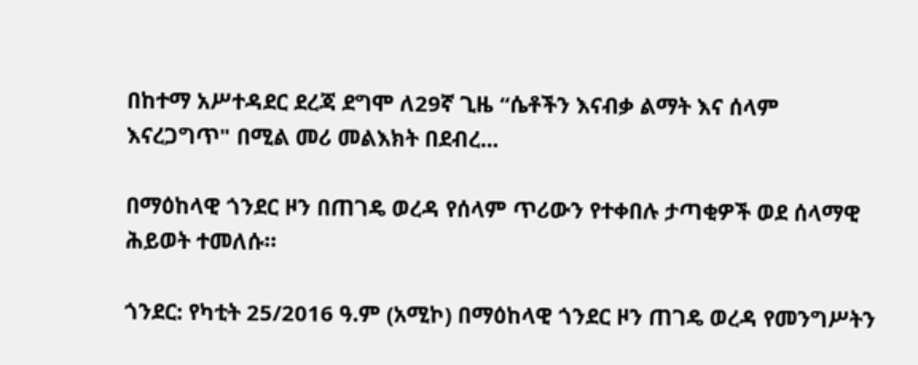በከተማ አሥተዳደር ደረጃ ደግሞ ለ29ኛ ጊዜ “ሴቶችን እናብቃ ልማት እና ሰላም እናረጋግጥ" በሚል መሪ መልእክት በደብረ...

በማዕከላዊ ጎንደር ዞን በጠገዴ ወረዳ የሰላም ጥሪውን የተቀበሉ ታጣቂዎች ወደ ሰላማዊ ሕይወት ተመለሱ።

ጎንደር: የካቲት 25/2016 ዓ.ም (አሚኮ) በማዕከላዊ ጎንደር ዞን ጠገዴ ወረዳ የመንግሥትን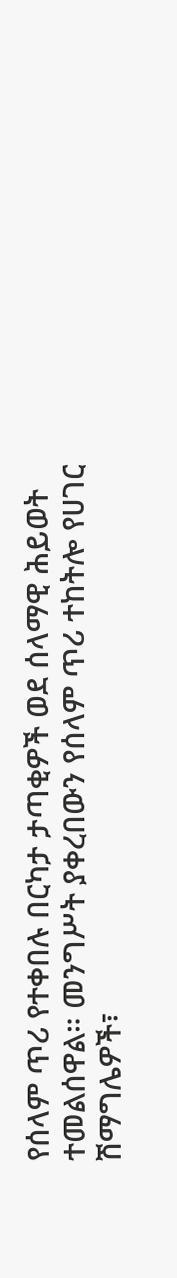የሰላም ጥሪ የተቀበሉ በርካታ ታጣቂዎች ወደ ሰላማዊ ሕይወት ተመልሰዋል። መንግሥት ያቀረበውን የሰላም ጥሪ ተከትሎ የሀገር ሽማግሌዎች፣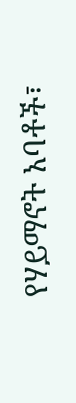የሃይማኖት አባቶች፣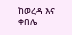ከወረዳ እና ቀበሌ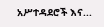አሥተዳደሮች እና...